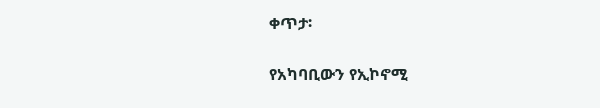ቀጥታ፡

የአካባቢውን የኢኮኖሚ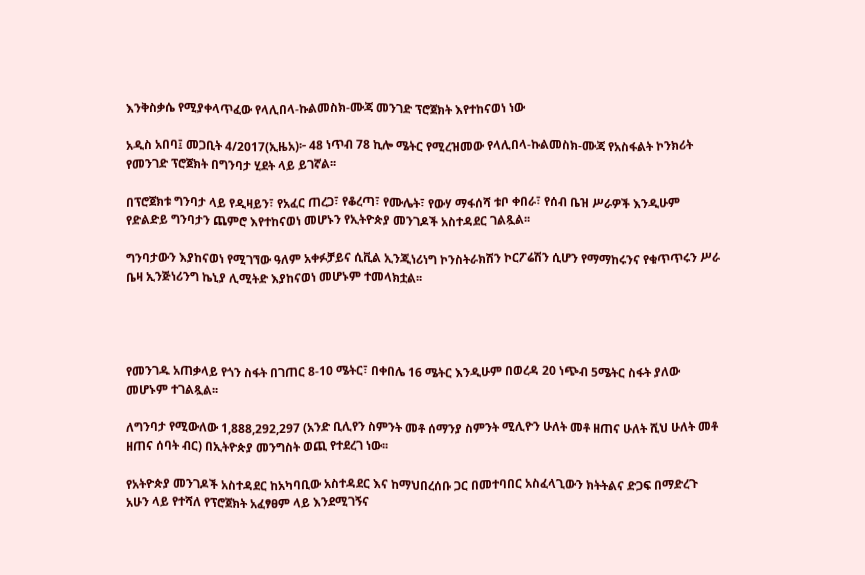እንቅስቃሴ የሚያቀላጥፈው የላሊበላ-ኩልመስክ-ሙጃ መንገድ ፕሮጀክት እየተከናወነ ነው

አዲስ አበባ፤ መጋቢት 4/2017(ኢዜአ)፦ 48 ነጥብ 78 ኪሎ ሜትር የሚረዝመው የላሊበላ-ኩልመስክ-ሙጃ የአስፋልት ኮንክሪት የመንገድ ፕሮጀክት በግንባታ ሂደት ላይ ይገኛል፡፡

በፕሮጀክቱ ግንባታ ላይ የዲዛይን፣ የአፈር ጠረጋ፣ የቆረጣ፣ የሙሌት፣ የውሃ ማፋሰሻ ቱቦ ቀበራ፣ የሰብ ቤዝ ሥራዎች እንዲሁም የድልድይ ግንባታን ጨምሮ እየተከናወነ መሆኑን የኢትዮጵያ መንገዶች አስተዳደር ገልጿል፡፡

ግንባታውን እያከናወነ የሚገኘው ዓለም አቀፉቻይና ሲቪል ኢንጂነሪነግ ኮንስትራክሽን ኮርፖሬሽን ሲሆን የማማከሩንና የቁጥጥሩን ሥራ ቤዛ ኢንጅነሪንግ ኬኒያ ሊሚትድ እያከናወነ መሆኑም ተመላክቷል፡፡




የመንገዱ አጠቃላይ የጎን ስፋት በገጠር 8-10 ሜትር፣ በቀበሌ 16 ሜትር እንዲሁም በወረዳ 20 ነጭብ 5ሜትር ስፋት ያለው መሆኑም ተገልጿል፡፡

ለግንባታ የሚውለው 1,888,292,297 (አንድ ቢሊየን ስምንት መቶ ሰማንያ ስምንት ሚሊዮን ሁለት መቶ ዘጠና ሁለት ሺህ ሁለት መቶ ዘጠና ሰባት ብር) በኢትዮጵያ መንግስት ወጪ የተደረገ ነው፡፡

የአትዮጵያ መንገዶች አስተዳደር ከአካባቢው አስተዳደር እና ከማህበረሰቡ ጋር በመተባበር አስፈላጊውን ክትትልና ድጋፍ በማድረጉ አሁን ላይ የተሻለ የፕሮጀክት አፈፃፀም ላይ እንደሚገኝና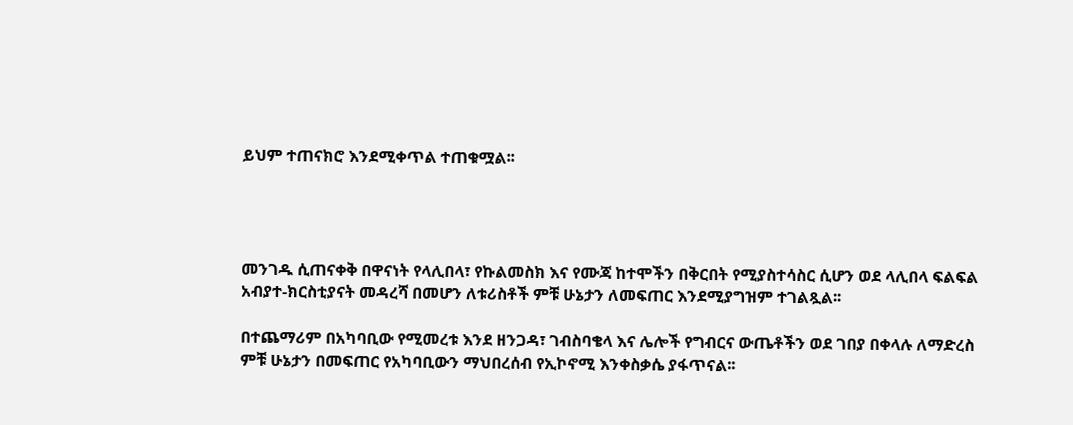ይህም ተጠናክሮ እንደሚቀጥል ተጠቁሟል፡፡




መንገዱ ሲጠናቀቅ በዋናነት የላሊበላ፣ የኩልመስክ እና የሙጃ ከተሞችን በቅርበት የሚያስተሳስር ሲሆን ወደ ላሊበላ ፍልፍል አብያተ-ክርስቲያናት መዳረሻ በመሆን ለቱሪስቶች ምቹ ሁኔታን ለመፍጠር እንደሚያግዝም ተገልጿል፡፡

በተጨማሪም በአካባቢው የሚመረቱ እንደ ዘንጋዳ፣ ገብስባቄላ እና ሌሎች የግብርና ውጤቶችን ወደ ገበያ በቀላሉ ለማድረስ ምቹ ሁኔታን በመፍጠር የአካባቢውን ማህበረሰብ የኢኮኖሚ እንቀስቃሴ ያፋጥናል፡፡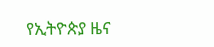የኢትዮጵያ ዜና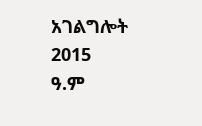አገልግሎት
2015
ዓ.ም